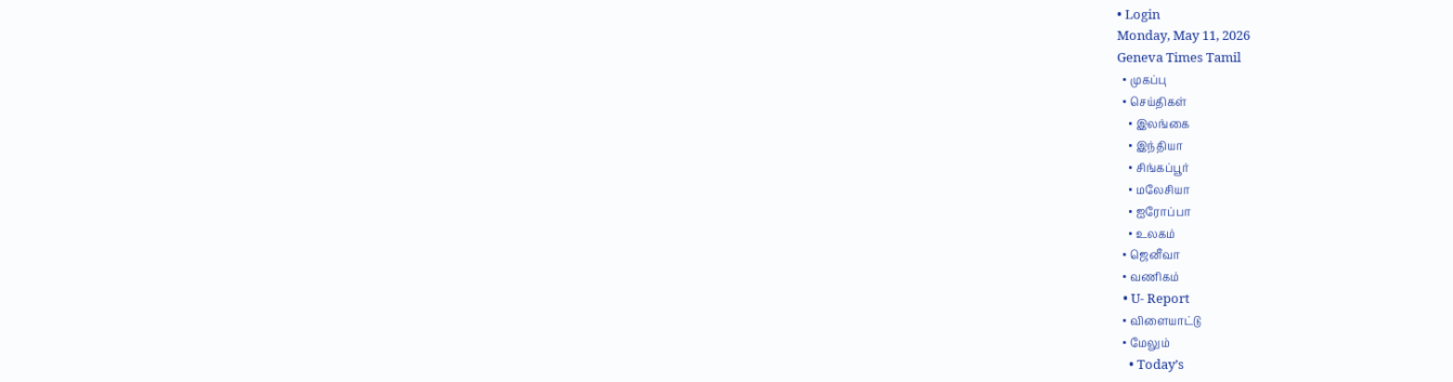• Login
Monday, May 11, 2026
Geneva Times Tamil
  • முகப்பு
  • செய்திகள்
    • இலங்கை
    • இந்தியா
    • சிங்கப்பூர்
    • மலேசியா
    • ஐரோப்பா
    • உலகம்
  • ஜெனீவா
  • வணிகம்
  • U- Report
  • விளையாட்டு
  • மேலும்
    • Today’s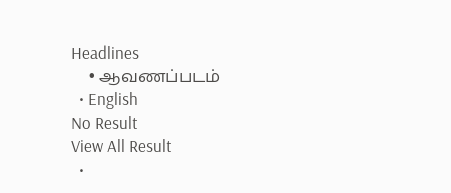Headlines
    • ஆவணப்படம்
  • English
No Result
View All Result
  •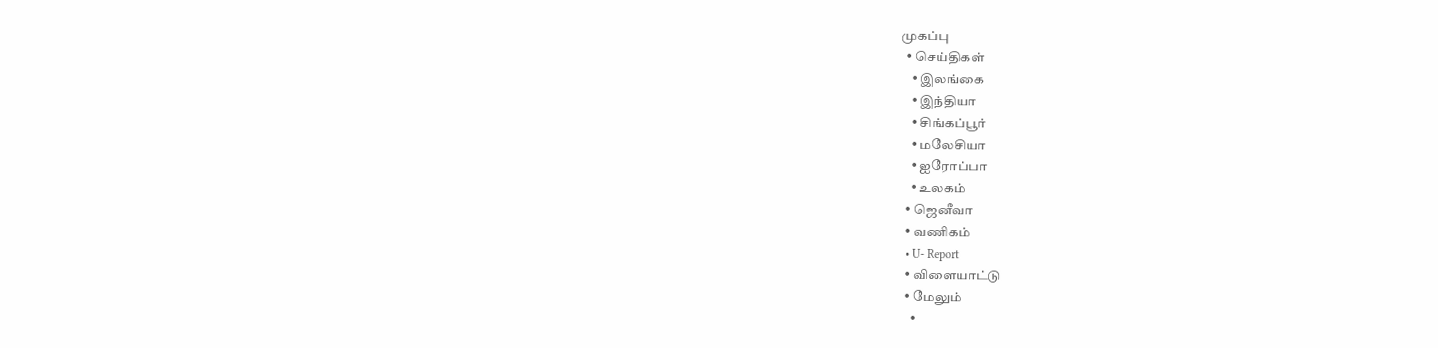முகப்பு
  • செய்திகள்
    • இலங்கை
    • இந்தியா
    • சிங்கப்பூர்
    • மலேசியா
    • ஐரோப்பா
    • உலகம்
  • ஜெனீவா
  • வணிகம்
  • U- Report
  • விளையாட்டு
  • மேலும்
    •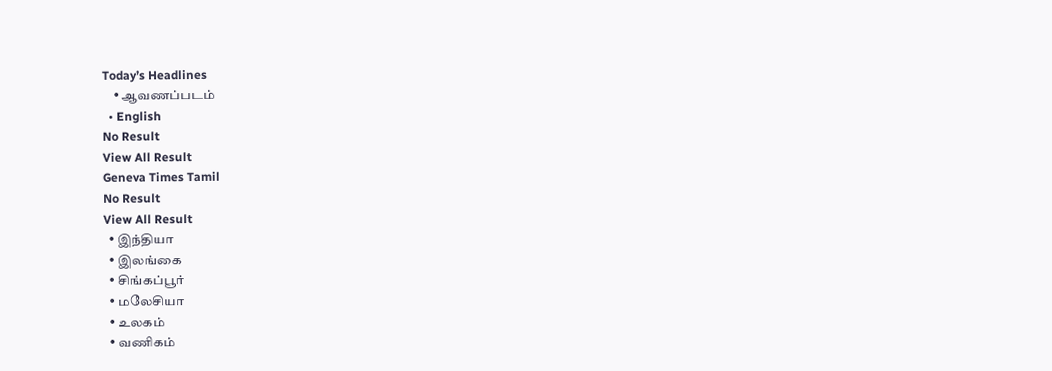Today’s Headlines
    • ஆவணப்படம்
  • English
No Result
View All Result
Geneva Times Tamil
No Result
View All Result
  • இந்தியா
  • இலங்கை
  • சிங்கப்பூர்
  • மலேசியா
  • உலகம்
  • வணிகம்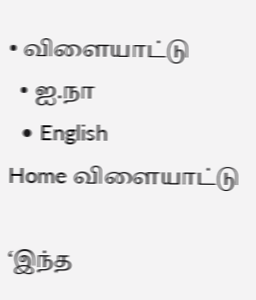• விளையாட்டு
  • ஐ.நா
  • English
Home விளையாட்டு

‘இந்த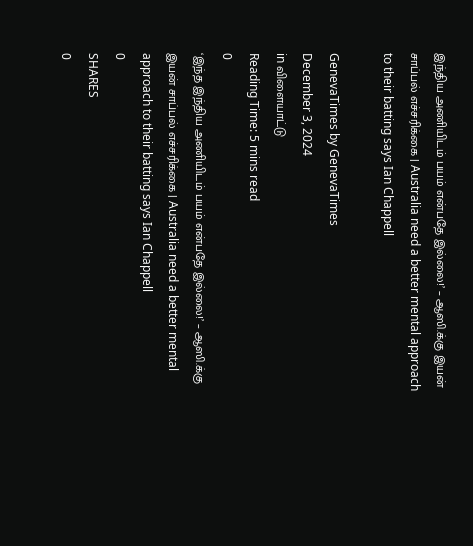இந்திய அணியிடம் பயம் என்பதே இல்லை!’ – ஆஸி.க்கு இயன் சாப்பல் எச்சரிக்கை | Australia need a better mental approach to their batting says Ian Chappell

GenevaTimes by GenevaTimes
December 3, 2024
in விளையாட்டு
Reading Time: 5 mins read
0
‘இந்த இந்திய அணியிடம் பயம் என்பதே இல்லை!’ – ஆஸி.க்கு இயன் சாப்பல் எச்சரிக்கை | Australia need a better mental approach to their batting says Ian Chappell
0
SHARES
0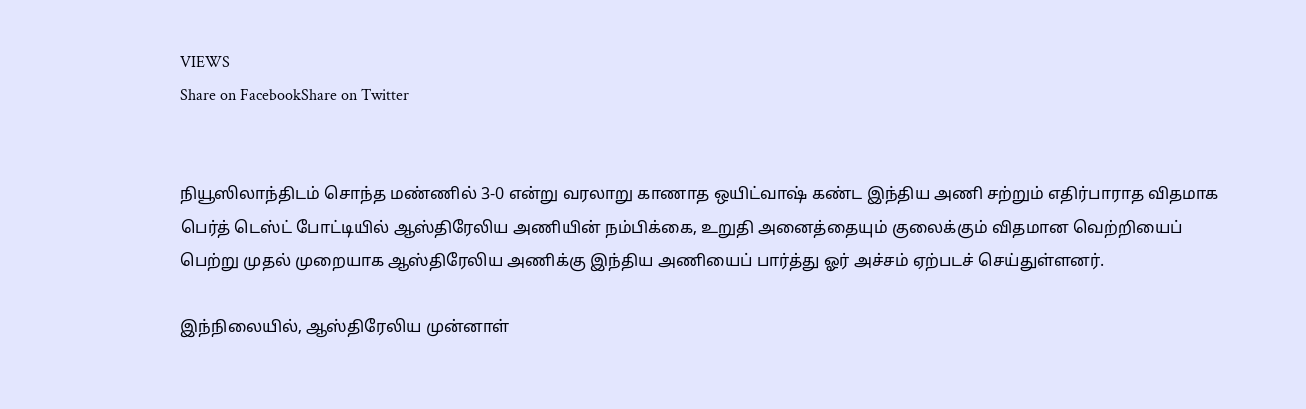VIEWS
Share on FacebookShare on Twitter


நியூஸிலாந்திடம் சொந்த மண்ணில் 3-0 என்று வரலாறு காணாத ஒயிட்வாஷ் கண்ட இந்திய அணி சற்றும் எதிர்பாராத விதமாக பெர்த் டெஸ்ட் போட்டியில் ஆஸ்திரேலிய அணியின் நம்பிக்கை, உறுதி அனைத்தையும் குலைக்கும் விதமான வெற்றியைப் பெற்று முதல் முறையாக ஆஸ்திரேலிய அணிக்கு இந்திய அணியைப் பார்த்து ஓர் அச்சம் ஏற்படச் செய்துள்ளனர்.

இந்நிலையில், ஆஸ்திரேலிய முன்னாள்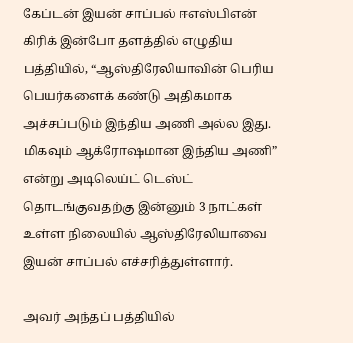கேப்டன் இயன் சாப்பல் ஈஎஸ்பிஎன் கிரிக் இன்போ தளத்தில் எழுதிய பத்தியில், “ஆஸ்திரேலியாவின் பெரிய பெயர்களைக் கண்டு அதிகமாக அச்சப்படும் இந்திய அணி அல்ல இது. மிகவும் ஆக்ரோஷமான இந்திய அணி” என்று அடிலெய்ட் டெஸ்ட் தொடங்குவதற்கு இன்னும் 3 நாட்கள் உள்ள நிலையில் ஆஸ்திரேலியாவை இயன் சாப்பல் எச்சரித்துள்ளார்.

அவர் அந்தப் பத்தியில்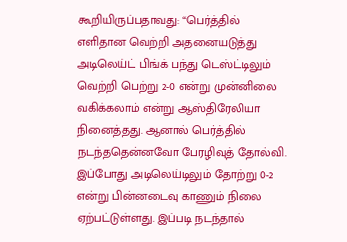கூறியிருப்பதாவது: “பெர்த்தில் எளிதான வெற்றி அதனையடுத்து அடிலெய்ட் பிங்க் பந்து டெஸ்ட்டிலும் வெற்றி பெற்று 2-0 என்று முன்னிலை வகிக்கலாம் என்று ஆஸ்திரேலியா நினைத்தது. ஆனால் பெர்த்தில் நடந்ததென்னவோ பேரழிவுத் தோல்வி. இப்போது அடிலெய்டிலும் தோற்று 0-2 என்று பின்னடைவு காணும் நிலை ஏற்பட்டுள்ளது. இப்படி நடந்தால்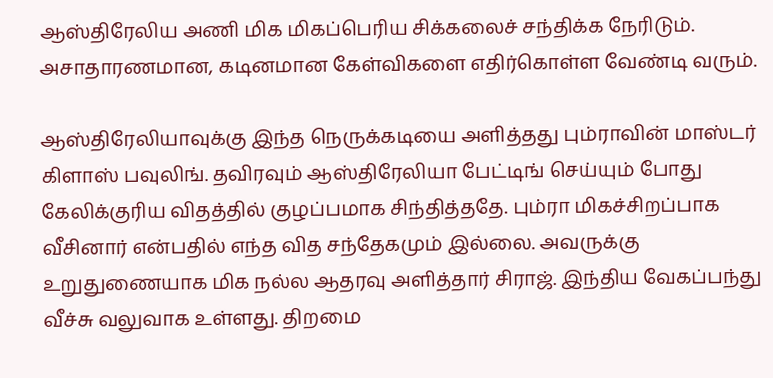ஆஸ்திரேலிய அணி மிக மிகப்பெரிய சிக்கலைச் சந்திக்க நேரிடும். அசாதாரணமான, கடினமான கேள்விகளை எதிர்கொள்ள வேண்டி வரும்.

ஆஸ்திரேலியாவுக்கு இந்த நெருக்கடியை அளித்தது பும்ராவின் மாஸ்டர் கிளாஸ் பவுலிங். தவிரவும் ஆஸ்திரேலியா பேட்டிங் செய்யும் போது கேலிக்குரிய விதத்தில் குழப்பமாக சிந்தித்ததே. பும்ரா மிகச்சிறப்பாக வீசினார் என்பதில் எந்த வித சந்தேகமும் இல்லை. அவருக்கு உறுதுணையாக மிக நல்ல ஆதரவு அளித்தார் சிராஜ். இந்திய வேகப்பந்து வீச்சு வலுவாக உள்ளது. திறமை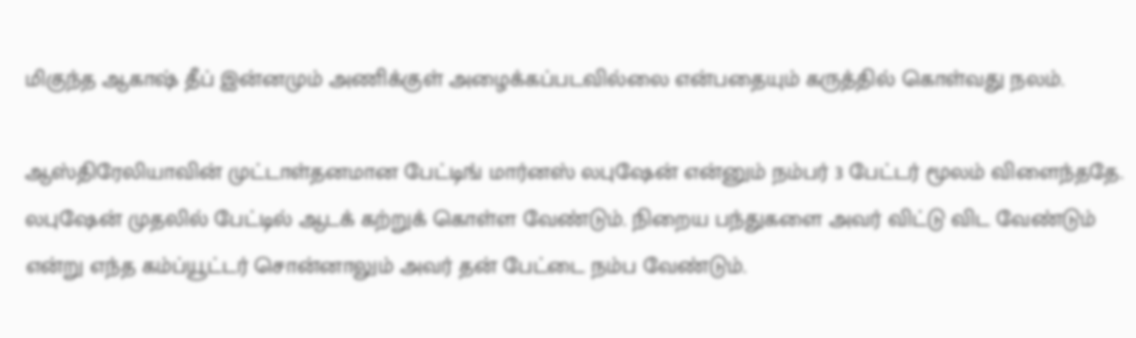மிகுந்த ஆகாஷ் தீப் இன்னமும் அணிக்குள் அழைக்கப்படவில்லை என்பதையும் கருத்தில் கொள்வது நலம்.

ஆஸ்திரேலியாவின் முட்டாள்தனமான பேட்டிங் மார்னஸ் லபுஷேன் என்னும் நம்பர் 3 பேட்டர் மூலம் விளைந்ததே. லபுஷேன் முதலில் பேட்டில் ஆடக் கற்றுக் கொள்ள வேண்டும். நிறைய பந்துகளை அவர் விட்டு விட வேண்டும் என்று எந்த கம்ப்யூட்டர் சொன்னாலும் அவர் தன் பேட்டை நம்ப வேண்டும்.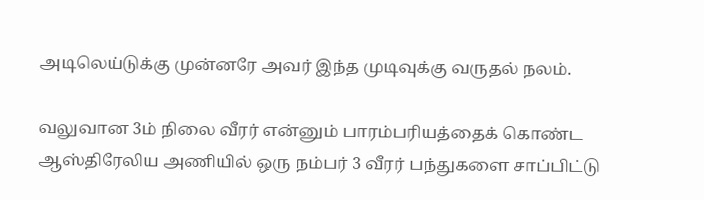அடிலெய்டுக்கு முன்னரே அவர் இந்த முடிவுக்கு வருதல் நலம்.

வலுவான 3ம் நிலை வீரர் என்னும் பாரம்பரியத்தைக் கொண்ட ஆஸ்திரேலிய அணியில் ஒரு நம்பர் 3 வீரர் பந்துகளை சாப்பிட்டு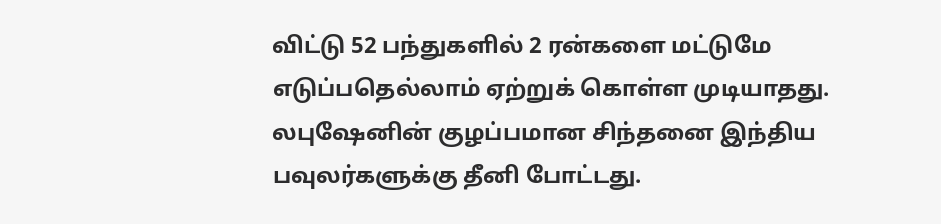விட்டு 52 பந்துகளில் 2 ரன்களை மட்டுமே எடுப்பதெல்லாம் ஏற்றுக் கொள்ள முடியாதது. லபுஷேனின் குழப்பமான சிந்தனை இந்திய பவுலர்களுக்கு தீனி போட்டது.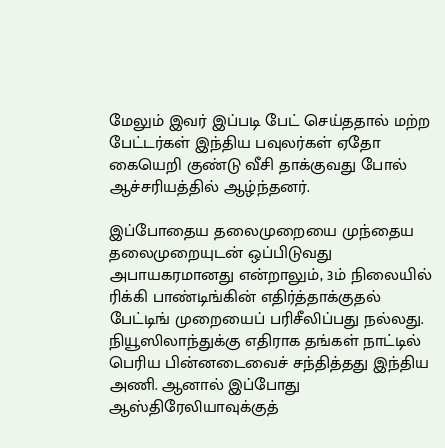மேலும் இவர் இப்படி பேட் செய்ததால் மற்ற பேட்டர்கள் இந்திய பவுலர்கள் ஏதோ கையெறி குண்டு வீசி தாக்குவது போல் ஆச்சரியத்தில் ஆழ்ந்தனர்.

இப்போதைய தலைமுறையை முந்தைய தலைமுறையுடன் ஒப்பிடுவது அபாயகரமானது என்றாலும், 3ம் நிலையில் ரிக்கி பாண்டிங்கின் எதிர்த்தாக்குதல் பேட்டிங் முறையைப் பரிசீலிப்பது நல்லது. நியூஸிலாந்துக்கு எதிராக தங்கள் நாட்டில் பெரிய பின்னடைவைச் சந்தித்தது இந்திய அணி. ஆனால் இப்போது ஆஸ்திரேலியாவுக்குத்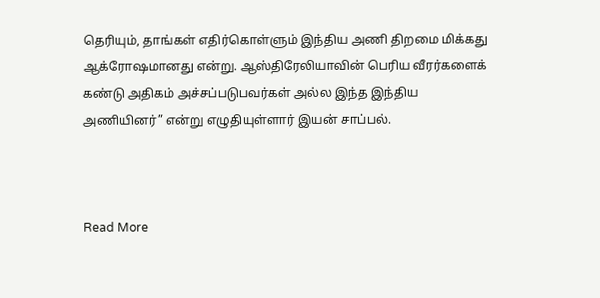தெரியும், தாங்கள் எதிர்கொள்ளும் இந்திய அணி திறமை மிக்கது ஆக்ரோஷமானது என்று. ஆஸ்திரேலியாவின் பெரிய வீரர்களைக் கண்டு அதிகம் அச்சப்படுபவர்கள் அல்ல இந்த இந்திய அணியினர்” என்று எழுதியுள்ளார் இயன் சாப்பல்.



Read More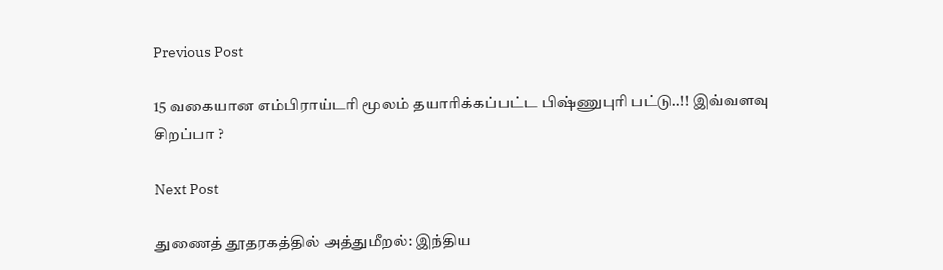Previous Post

15 வகையான எம்பிராய்டரி மூலம் தயாரிக்கப்பட்ட பிஷ்ணுபுரி பட்டு..!! இவ்வளவு சிறப்பா ?

Next Post

துணைத் தூதரகத்தில் அத்துமீறல்: இந்திய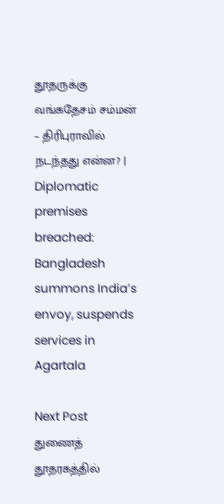தூதருக்கு வங்கதேசம் சம்மன் – திரிபுராவில் நடந்தது என்ன? | Diplomatic premises breached: Bangladesh summons India’s envoy, suspends services in Agartala

Next Post
துணைத் தூதரகத்தில்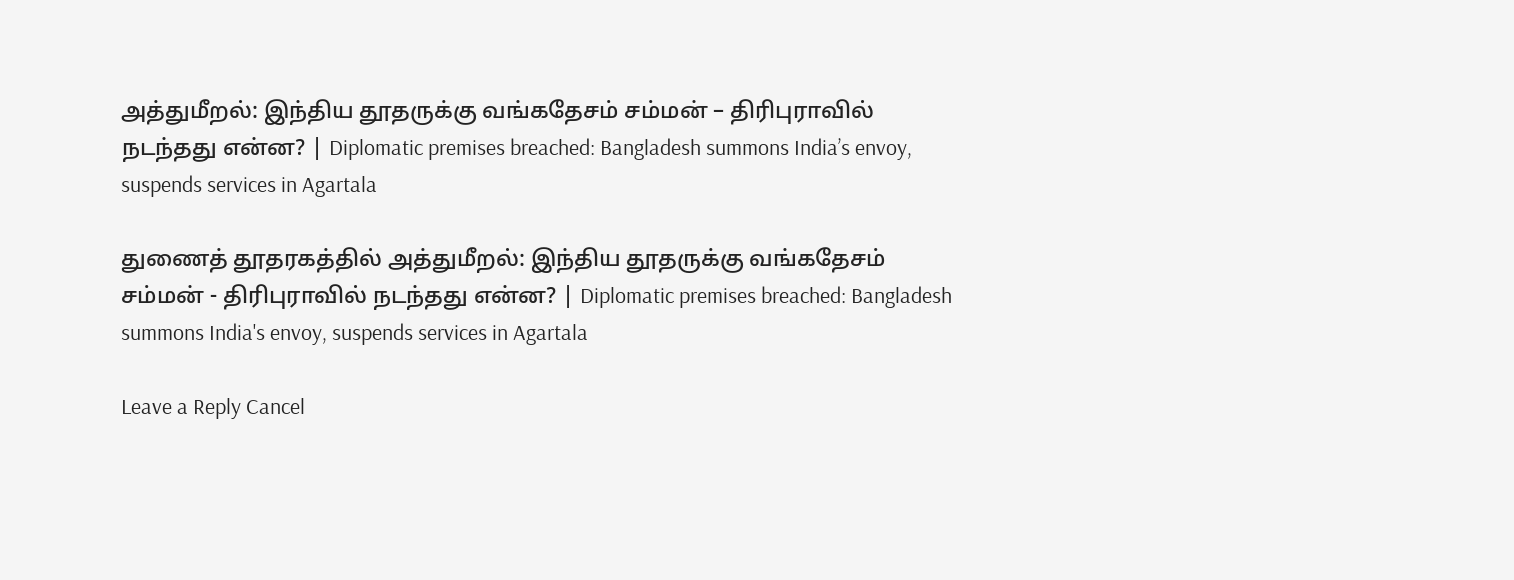அத்துமீறல்: இந்திய தூதருக்கு வங்கதேசம் சம்மன் – திரிபுராவில் நடந்தது என்ன? | Diplomatic premises breached: Bangladesh summons India’s envoy, suspends services in Agartala

துணைத் தூதரகத்தில் அத்துமீறல்: இந்திய தூதருக்கு வங்கதேசம் சம்மன் - திரிபுராவில் நடந்தது என்ன? | Diplomatic premises breached: Bangladesh summons India's envoy, suspends services in Agartala

Leave a Reply Cancel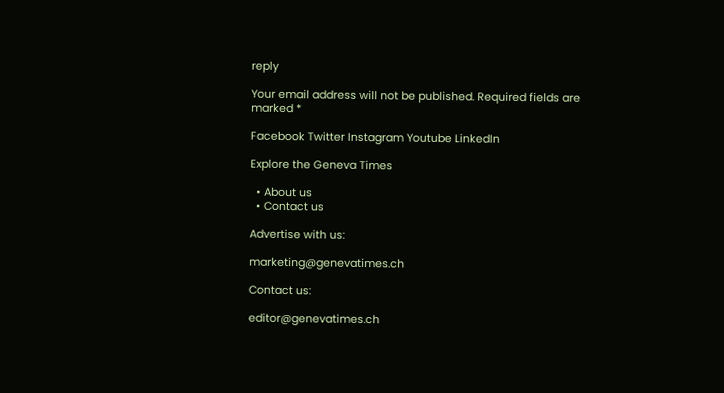reply

Your email address will not be published. Required fields are marked *

Facebook Twitter Instagram Youtube LinkedIn

Explore the Geneva Times

  • About us
  • Contact us

Advertise with us:

marketing@genevatimes.ch

Contact us:

editor@genevatimes.ch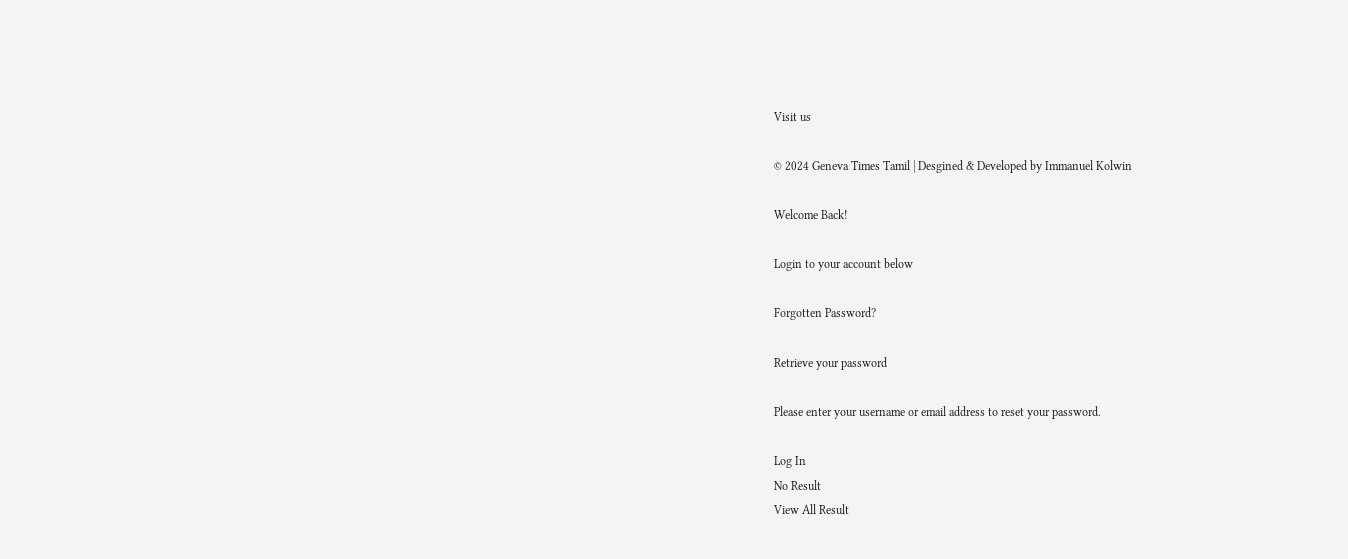Visit us

© 2024 Geneva Times Tamil | Desgined & Developed by Immanuel Kolwin

Welcome Back!

Login to your account below

Forgotten Password?

Retrieve your password

Please enter your username or email address to reset your password.

Log In
No Result
View All Result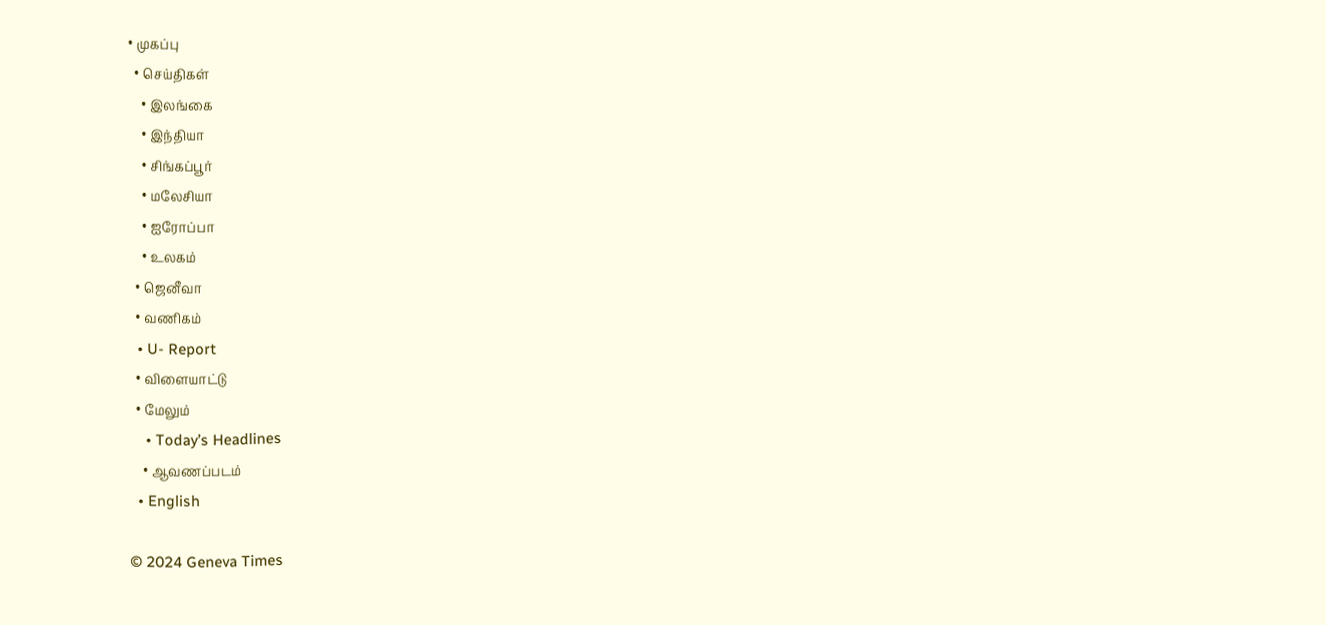• முகப்பு
  • செய்திகள்
    • இலங்கை
    • இந்தியா
    • சிங்கப்பூர்
    • மலேசியா
    • ஐரோப்பா
    • உலகம்
  • ஜெனீவா
  • வணிகம்
  • U- Report
  • விளையாட்டு
  • மேலும்
    • Today’s Headlines
    • ஆவணப்படம்
  • English

© 2024 Geneva Times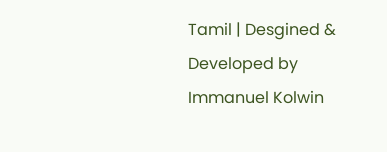Tamil | Desgined & Developed by Immanuel Kolwin